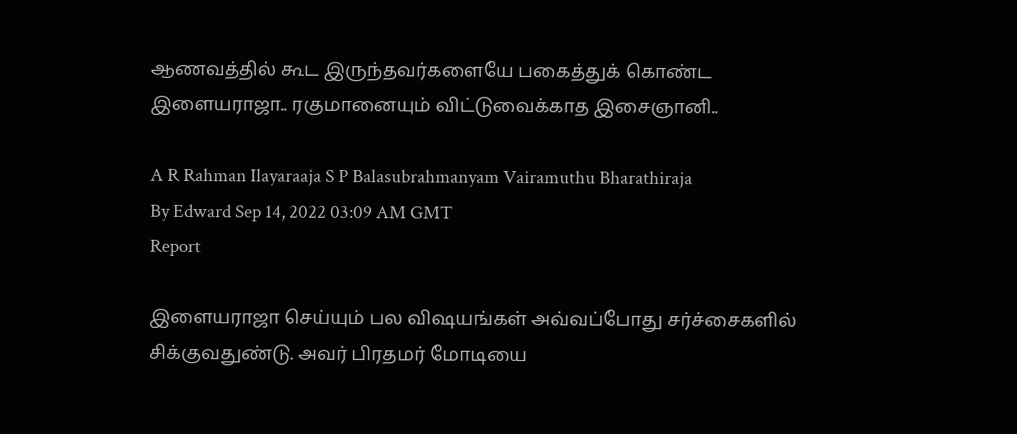ஆணவத்தில் கூட இருந்தவர்களையே பகைத்துக் கொண்ட இளையராஜா.. ரகுமானையும் விட்டுவைக்காத இசைஞானி..

A R Rahman Ilayaraaja S P Balasubrahmanyam Vairamuthu Bharathiraja
By Edward Sep 14, 2022 03:09 AM GMT
Report

இளையராஜா செய்யும் பல விஷயங்கள் அவ்வப்போது சர்ச்சைகளில் சிக்குவதுண்டு. அவர் பிரதமர் மோடியை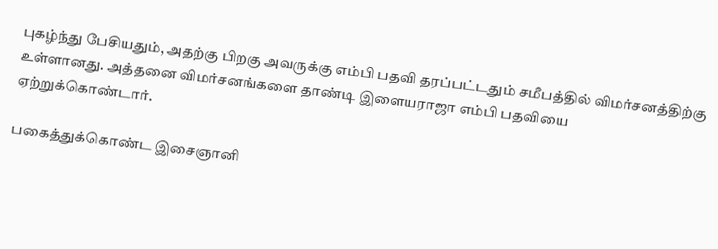புகழ்ந்து பேசியதும், அதற்கு பிறகு அவருக்கு எம்பி பதவி தரப்பட்டதும் சமீபத்தில் விமர்சனத்திற்கு உள்ளானது. அத்தனை விமர்சனங்களை தாண்டி இளையராஜா எம்பி பதவியை ஏற்றுக்கொண்டார்.

பகைத்துக்கொண்ட இசைஞானி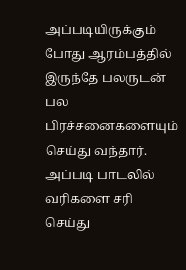அப்படியிருக்கும் போது ஆரம்பத்தில் இருந்தே பலருடன் பல பிரச்சனைகளையும் செய்து வந்தார். அப்படி பாடலில் வரிகளை சரி செய்து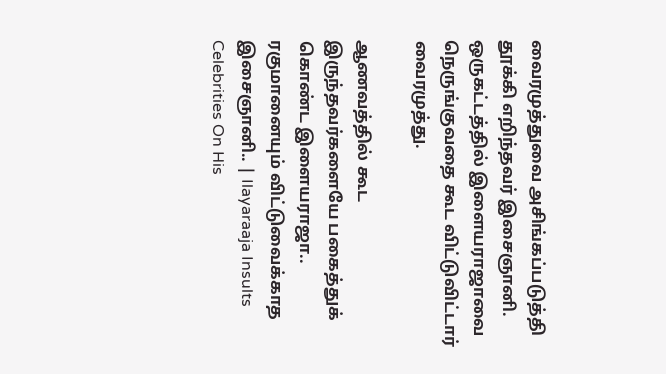வைரமுத்துவை அசிங்கப்படுத்தி தூக்கி எறிந்தவர் இசைஞானி. ஒருகட்டத்தில் இளையராஜாவை நெருங்குவதை கூட விட்டுவிட்டார் வைரமுத்து.

ஆணவத்தில் கூட இருந்தவர்களையே பகைத்துக் கொண்ட இளையராஜா.. ரகுமானையும் விட்டுவைக்காத இசைஞானி.. | Ilayaraaja Insults Celebrities On His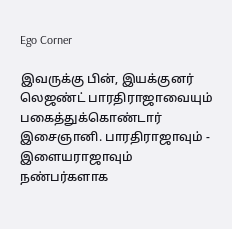Ego Corner

இவருக்கு பின், இயக்குனர் லெஜண்ட் பாரதிராஜாவையும் பகைத்துக்கொண்டார் இசைஞானி. பாரதிராஜாவும் - இளையராஜாவும் நண்பர்களாக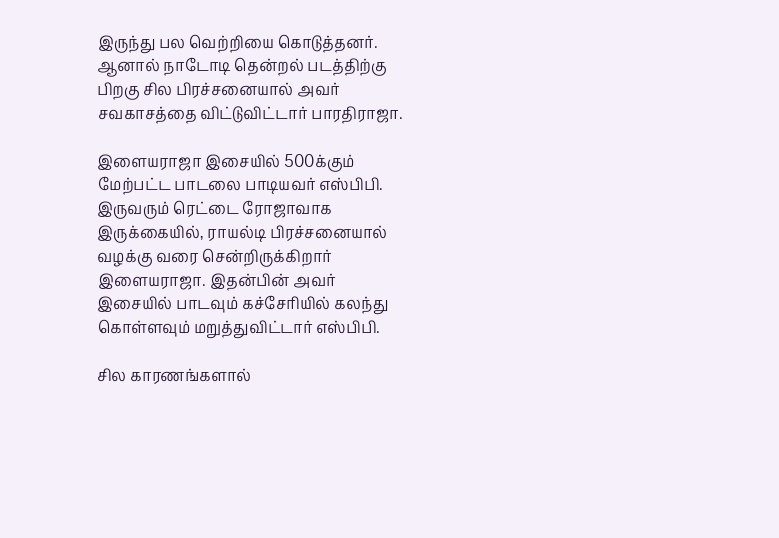இருந்து பல வெற்றியை கொடுத்தனர். ஆனால் நாடோடி தென்றல் படத்திற்கு பிறகு சில பிரச்சனையால் அவர் சவகாசத்தை விட்டுவிட்டார் பாரதிராஜா.

இளையராஜா இசையில் 500க்கும் மேற்பட்ட பாடலை பாடியவர் எஸ்பிபி. இருவரும் ரெட்டை ரோஜாவாக இருக்கையில், ராயல்டி பிரச்சனையால் வழக்கு வரை சென்றிருக்கிறார் இளையராஜா. இதன்பின் அவர் இசையில் பாடவும் கச்சேரியில் கலந்து கொள்ளவும் மறுத்துவிட்டார் எஸ்பிபி.

சில காரணங்களால்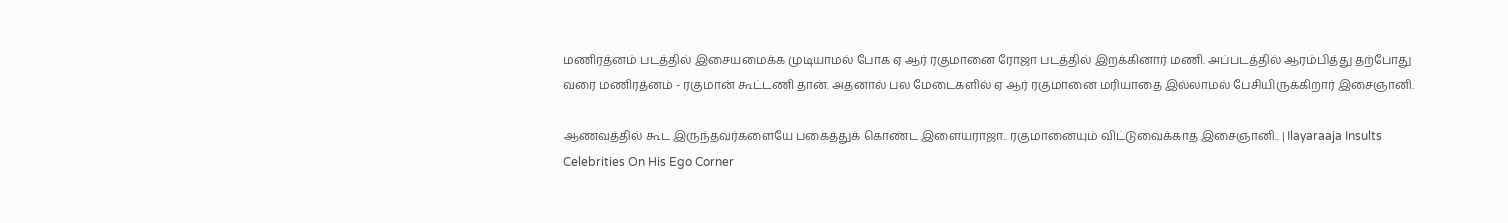மணிரத்னம் படத்தில் இசையமைக்க முடியாமல் போக ஏ ஆர் ரகுமானை ரோஜா படத்தில் இறக்கினார் மணி. அப்படத்தில் ஆரம்பித்து தற்போது வரை மணிரத்னம் - ரகுமான் கூட்டணி தான். அதனால் பல மேடைகளில் ஏ ஆர் ரகுமானை மரியாதை இல்லாமல் பேசியிருக்கிறார் இசைஞானி.

ஆணவத்தில் கூட இருந்தவர்களையே பகைத்துக் கொண்ட இளையராஜா.. ரகுமானையும் விட்டுவைக்காத இசைஞானி.. | Ilayaraaja Insults Celebrities On His Ego Corner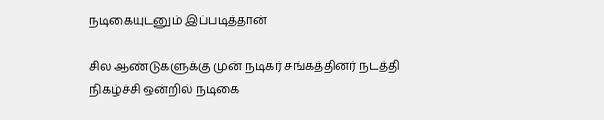நடிகையுடனும் இப்படித்தான்

சில ஆண்டுகளுக்கு முன் நடிகர் சங்கத்தினர் நடத்தி நிகழ்ச்சி ஒன்றில் நடிகை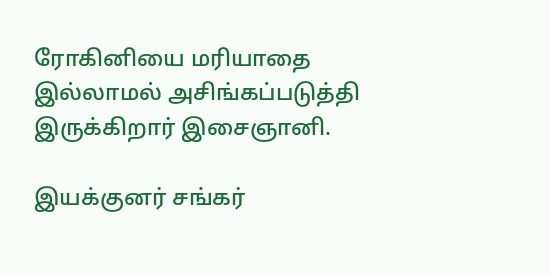ரோகினியை மரியாதை இல்லாமல் அசிங்கப்படுத்தி இருக்கிறார் இசைஞானி.

இயக்குனர் சங்கர்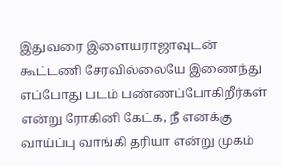இதுவரை இளையராஜாவுடன் கூட்டணி சேரவில்லையே இணைந்து எப்போது படம் பண்ணப்போகிறீர்கள் என்று ரோகினி கேட்க, நீ எனக்கு வாய்ப்பு வாங்கி தரியா என்று முகம்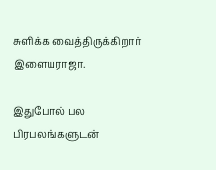சுளிக்க வைத்திருக்கிறார் இளையராஜா.

இதுபோல் பல பிரபலங்களுடன்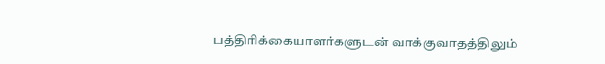பத்திரிக்கையாளர்களுடன் வாக்குவாதத்திலும்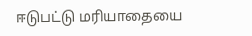ஈடுபட்டு மரியாதையை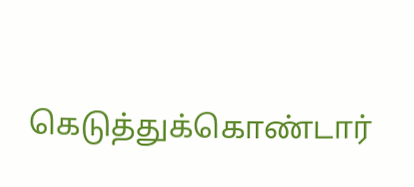கெடுத்துக்கொண்டார்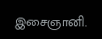இசைஞானி.